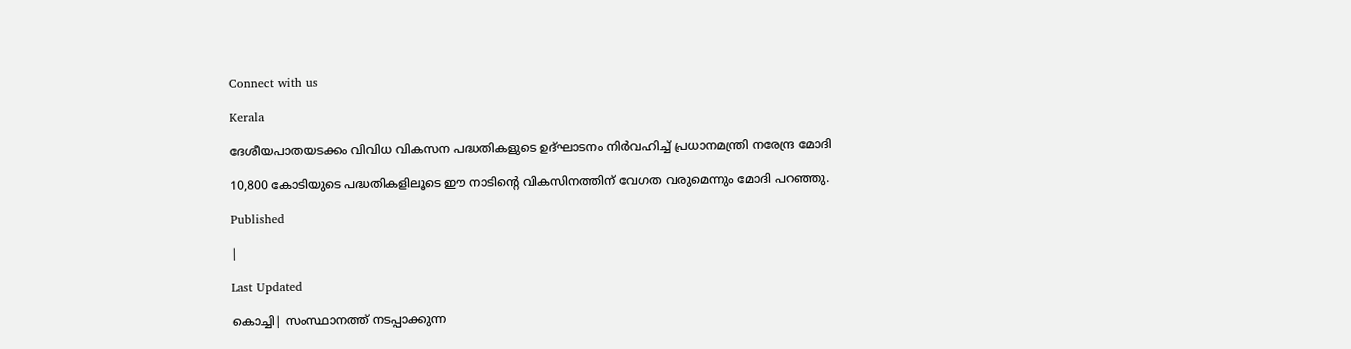Connect with us

Kerala

ദേശീയപാതയടക്കം വിവിധ വികസന പദ്ധതികളുടെ ഉദ്ഘാടനം നിര്‍വഹിച്ച് പ്രധാനമന്ത്രി നരേന്ദ്ര മോദി

10,800 കോടിയുടെ പദ്ധതികളിലൂടെ ഈ നാടിന്റെ വികസിനത്തിന് വേഗത വരുമെന്നും മോദി പറഞ്ഞു.

Published

|

Last Updated

കൊച്ചി| സംസ്ഥാനത്ത് നടപ്പാക്കുന്ന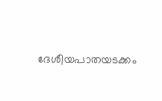ദേശീയപാതയടക്കം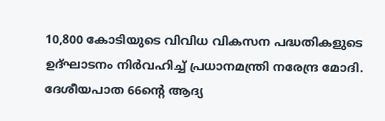10,800 കോടിയുടെ വിവിധ വികസന പദ്ധതികളുടെ ഉദ്ഘാടനം നിര്‍വഹിച്ച് പ്രധാനമന്ത്രി നരേന്ദ്ര മോദി. ദേശീയപാത 66ന്റെ ആദ്യ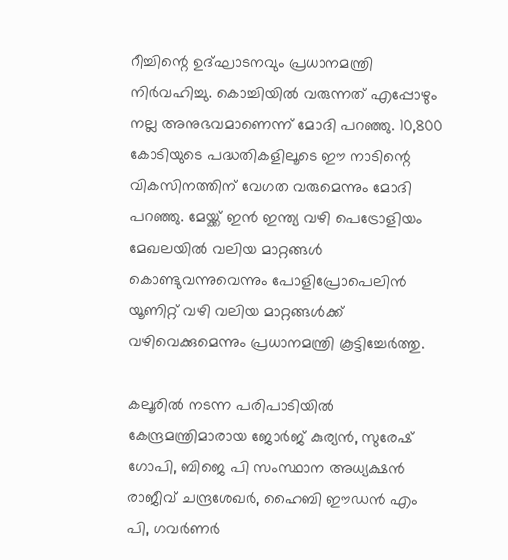റീച്ചിന്റെ ഉദ്ഘാടനവും പ്രധാനമന്ത്രി നിര്‍വഹിച്ചു. കൊച്ചിയില്‍ വരുന്നത് എപ്പോഴും നല്ല അനുഭവമാണെന്ന് മോദി പറഞ്ഞു. 10,800 കോടിയുടെ പദ്ധതികളിലൂടെ ഈ നാടിന്റെ വികസിനത്തിന് വേഗത വരുമെന്നും മോദി പറഞ്ഞു. മേയ്ക്ക് ഇന്‍ ഇന്ത്യ വഴി പെട്രോളിയം മേഖലയില്‍ വലിയ മാറ്റങ്ങള്‍ കൊണ്ടുവന്നുവെന്നും പോളിപ്രോപെലിന്‍ യൂണിറ്റ് വഴി വലിയ മാറ്റങ്ങള്‍ക്ക് വഴിവെക്കുമെന്നും പ്രധാനമന്ത്രി കൂട്ടിച്ചേര്‍ത്തു.

കലൂരില്‍ നടന്ന പരിപാടിയില്‍ കേന്ദ്രമന്ത്രിമാരായ ജോര്‍ജ് കുര്യന്‍, സുരേഷ് ഗോപി, ബിജെ പി സംസ്ഥാന അധ്യക്ഷന്‍ രാജീവ് ചന്ദ്രശേഖര്‍, ഹൈബി ഈഡന്‍ എം പി, ഗവര്‍ണര്‍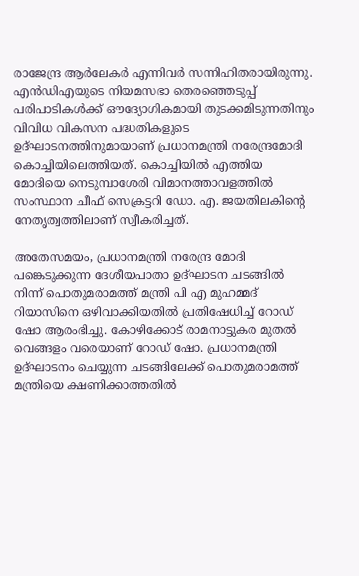രാജേന്ദ്ര ആര്‍ലേകര്‍ എന്നിവര്‍ സന്നിഹിതരായിരുന്നു. എന്‍ഡിഎയുടെ നിയമസഭാ തെരഞ്ഞെടുപ്പ് പരിപാടികള്‍ക്ക് ഔദ്യോഗികമായി തുടക്കമിടുന്നതിനും വിവിധ വികസന പദ്ധതികളുടെ ഉദ്ഘാടനത്തിനുമായാണ് പ്രധാനമന്ത്രി നരേന്ദ്രമോദി കൊച്ചിയിലെത്തിയത്. കൊച്ചിയില്‍ എത്തിയ മോദിയെ നെടുമ്പാശേരി വിമാനത്താവളത്തില്‍ സംസ്ഥാന ചീഫ് സെക്രട്ടറി ഡോ. എ. ജയതിലകിന്റെ നേതൃത്വത്തിലാണ് സ്വീകരിച്ചത്.

അതേസമയം, പ്രധാനമന്ത്രി നരേന്ദ്ര മോദി പങ്കെടുക്കുന്ന ദേശീയപാതാ ഉദ്ഘാടന ചടങ്ങില്‍ നിന്ന് പൊതുമരാമത്ത് മന്ത്രി പി എ മുഹമ്മദ് റിയാസിനെ ഒഴിവാക്കിയതില്‍ പ്രതിഷേധിച്ച് റോഡ് ഷോ ആരംഭിച്ചു. കോഴിക്കോട് രാമനാട്ടുകര മുതല്‍ വെങ്ങളം വരെയാണ് റോഡ് ഷോ. പ്രധാനമന്ത്രി ഉദ്ഘാടനം ചെയ്യുന്ന ചടങ്ങിലേക്ക് പൊതുമരാമത്ത് മന്ത്രിയെ ക്ഷണിക്കാത്തതില്‍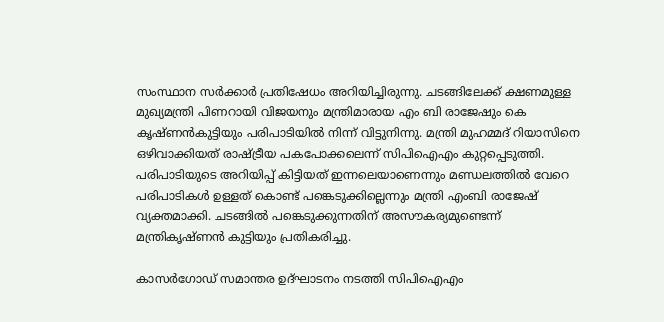സംസ്ഥാന സര്‍ക്കാര്‍ പ്രതിഷേധം അറിയിച്ചിരുന്നു. ചടങ്ങിലേക്ക് ക്ഷണമുള്ള മുഖ്യമന്ത്രി പിണറായി വിജയനും മന്ത്രിമാരായ എം ബി രാജേഷും കെ കൃഷ്ണന്‍കുട്ടിയും പരിപാടിയില്‍ നിന്ന് വിട്ടുനിന്നു. മന്ത്രി മുഹമ്മദ് റിയാസിനെ ഒഴിവാക്കിയത് രാഷ്ട്രീയ പകപോക്കലെന്ന് സിപിഐഎം കുറ്റപ്പെടുത്തി. പരിപാടിയുടെ അറിയിപ്പ് കിട്ടിയത് ഇന്നലെയാണെന്നും മണ്ഡലത്തില്‍ വേറെ പരിപാടികള്‍ ഉള്ളത് കൊണ്ട് പങ്കെടുക്കില്ലെന്നും മന്ത്രി എംബി രാജേഷ് വ്യക്തമാക്കി. ചടങ്ങില്‍ പങ്കെടുക്കുന്നതിന് അസൗകര്യമുണ്ടെന്ന് മന്ത്രികൃഷ്ണന്‍ കുട്ടിയും പ്രതികരിച്ചു.

കാസര്‍ഗോഡ് സമാന്തര ഉദ്ഘാടനം നടത്തി സിപിഐഎം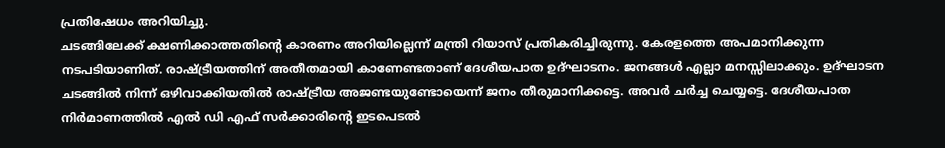പ്രതിഷേധം അറിയിച്ചു.
ചടങ്ങിലേക്ക് ക്ഷണിക്കാത്തതിന്റെ കാരണം അറിയില്ലെന്ന് മന്ത്രി റിയാസ് പ്രതികരിച്ചിരുന്നു. കേരളത്തെ അപമാനിക്കുന്ന നടപടിയാണിത്. രാഷ്ട്രീയത്തിന് അതീതമായി കാണേണ്ടതാണ് ദേശീയപാത ഉദ്ഘാടനം. ജനങ്ങള്‍ എല്ലാ മനസ്സിലാക്കും. ഉദ്ഘാടന ചടങ്ങില്‍ നിന്ന് ഒഴിവാക്കിയതില്‍ രാഷ്ട്രീയ അജണ്ടയുണ്ടോയെന്ന് ജനം തീരുമാനിക്കട്ടെ. അവര്‍ ചര്‍ച്ച ചെയ്യട്ടെ. ദേശീയപാത നിര്‍മാണത്തില്‍ എല്‍ ഡി എഫ് സര്‍ക്കാരിന്റെ ഇടപെടല്‍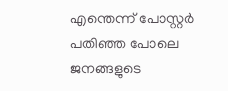എന്തെന്ന് പോസ്റ്റര്‍ പതിഞ്ഞ പോലെ ജനങ്ങളുടെ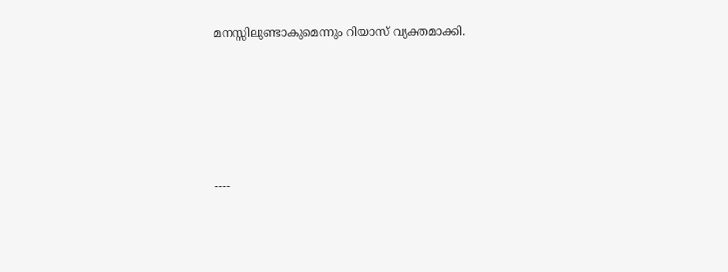മനസ്സിലുണ്ടാകുമെന്നും റിയാസ് വ്യക്തമാക്കി.





----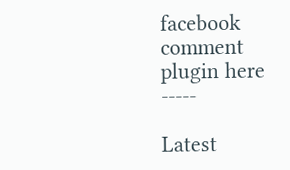facebook comment plugin here -----

Latest